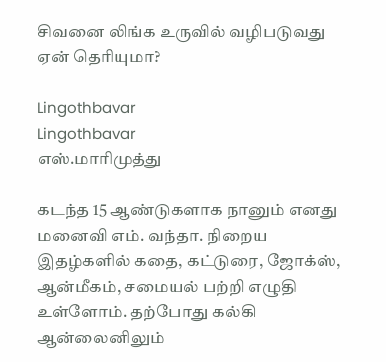சிவனை லிங்க உருவில் வழிபடுவது ஏன் தெரியுமா?

Lingothbavar
Lingothbavar
எஸ்.மாரிமுத்து

கடந்த 15 ஆண்டுகளாக நானும் எனது மனைவி எம். வந்தா. நிறைய இதழ்களில் கதை, கட்டுரை, ஜோக்ஸ், ஆன்மீகம், சமையல் பற்றி எழுதி உள்ளோம். தற்போது கல்கி ஆன்லைனிலும்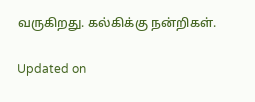வருகிறது. கல்கிக்கு நன்றிகள்.

Updated on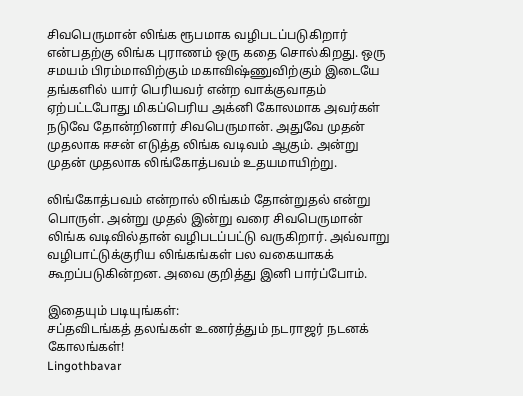சிவபெருமான் லிங்க ரூபமாக வழிபடப்படுகிறார் என்பதற்கு லிங்க புராணம் ஒரு கதை சொல்கிறது. ஒரு சமயம் பிரம்மாவிற்கும் மகாவிஷ்ணுவிற்கும் இடையே தங்களில் யார் பெரியவர் என்ற வாக்குவாதம் ஏற்பட்டபோது மிகப்பெரிய அக்னி கோலமாக அவர்கள் நடுவே தோன்றினார் சிவபெருமான். அதுவே முதன் முதலாக ஈசன் எடுத்த லிங்க வடிவம் ஆகும். அன்று முதன் முதலாக லிங்கோத்பவம் உதயமாயிற்று.

லிங்கோத்பவம் என்றால் லிங்கம் தோன்றுதல் என்று பொருள். அன்று முதல் இன்று வரை சிவபெருமான் லிங்க வடிவில்தான் வழிபடப்பட்டு வருகிறார். அவ்வாறு வழிபாட்டுக்குரிய லிங்கங்கள் பல வகையாகக் கூறப்படுகின்றன. அவை குறித்து இனி பார்ப்போம்.

இதையும் படியுங்கள்:
சப்தவிடங்கத் தலங்கள் உணர்த்தும் நடராஜர் நடனக் கோலங்கள்!
Lingothbavar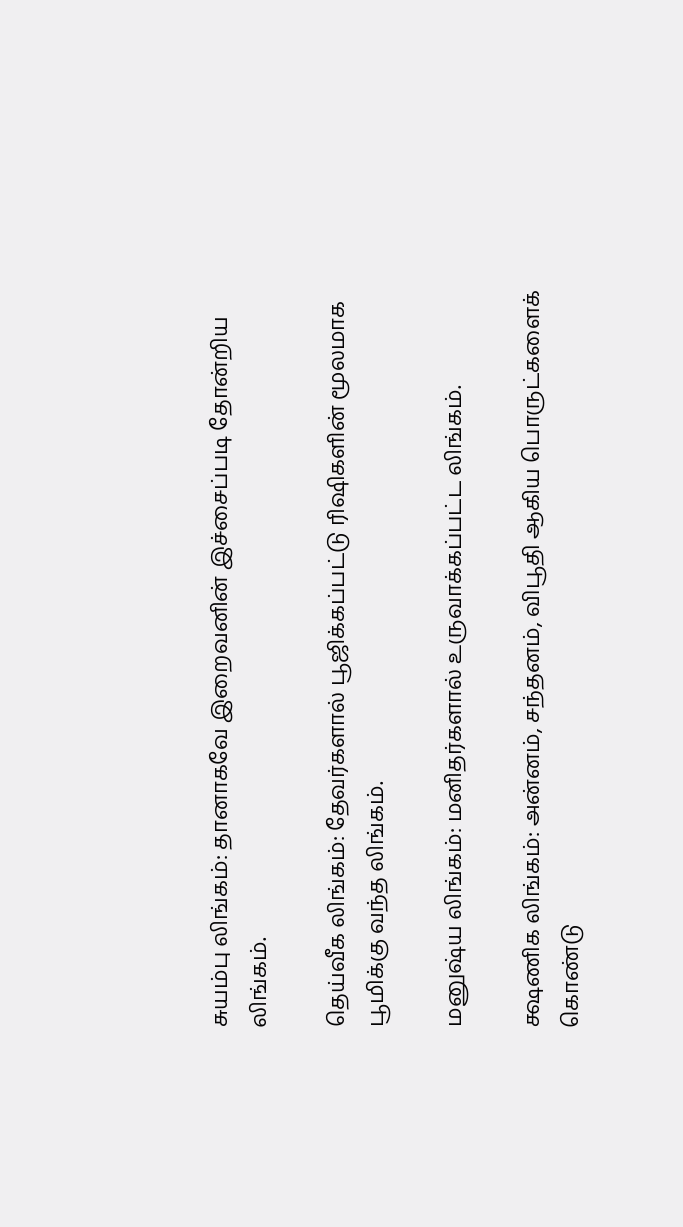சுயம்பு லிங்கம்: தானாகவே இறைவனின் இச்சைப்படி தோன்றிய லிங்கம்.

தெய்வீக லிங்கம்: தேவர்களால் பூஜிக்கப்பட்டு ரிஷிகளின் மூலமாக பூமிக்கு வந்த லிங்கம்.

மனுஷ்ய லிங்கம்: மனிதர்களால் உருவாக்கப்பட்ட லிங்கம்.

க்ஷணிக லிங்கம்: அன்னம், சந்தனம், விபூதி ஆகிய பொருட்களைக் கொண்டு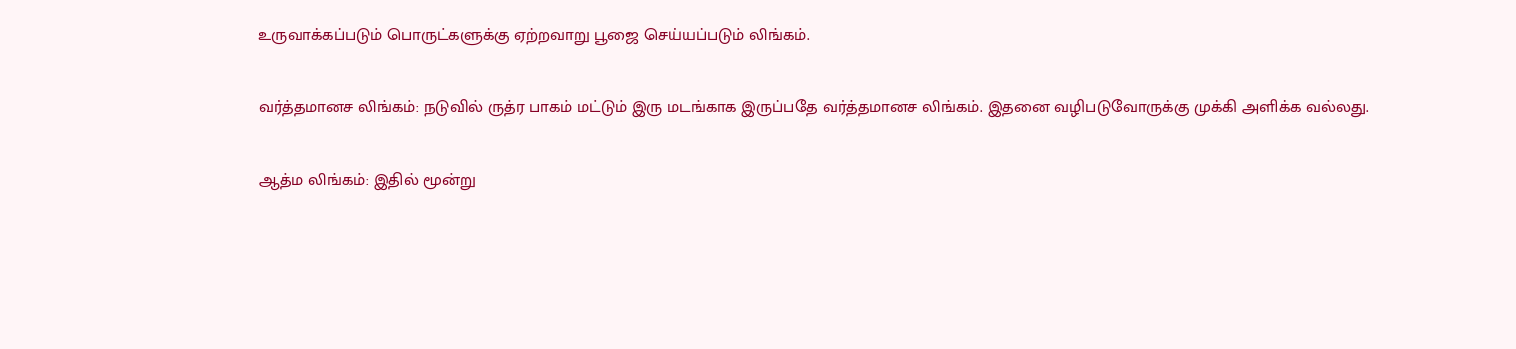உருவாக்கப்படும் பொருட்களுக்கு ஏற்றவாறு பூஜை செய்யப்படும் லிங்கம்.

வர்த்தமானச லிங்கம்: நடுவில் ருத்ர பாகம் மட்டும் இரு மடங்காக இருப்பதே வர்த்தமானச லிங்கம். இதனை வழிபடுவோருக்கு முக்கி அளிக்க வல்லது.

ஆத்ம லிங்கம்: இதில் மூன்று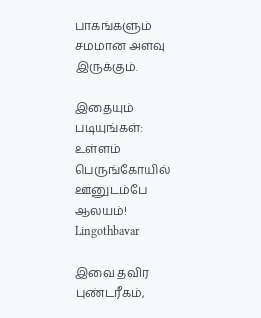பாகங்களும் சமமான அளவு இருக்கும்.

இதையும் படியுங்கள்:
உள்ளம் பெருங்கோயில் ஊனுடம்பே ஆலயம்!
Lingothbavar

இவை தவிர புண்டரீகம்,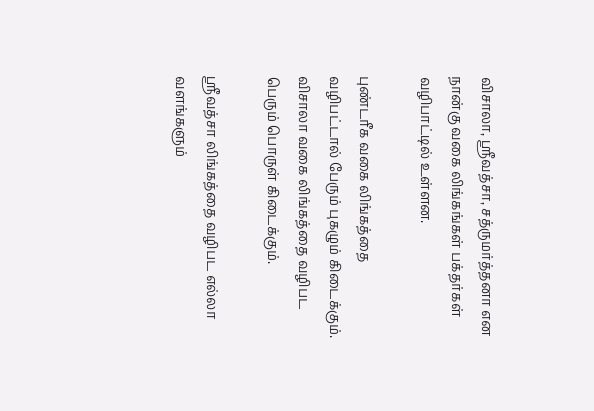விசாலா, ஸ்ரீவத்சா, சத்ருமர்த்தனா என நான்கு வகை லிங்கங்கள் பக்தர்கள் வழிபாட்டில் உள்ளன.

புண்டரீக வகை லிங்கத்தை வழிபட்டால் பேரும் புகழும் கிடைக்கும். விசாலா வகை லிங்கத்தை வழிபட பெரும் பொருள் கிடைக்கும்.

ஸ்ரீவத்சா லிங்கத்தை வழிபட எல்லா வளங்களும்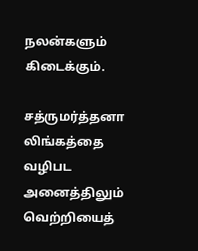நலன்களும் கிடைக்கும்.

சத்ருமர்த்தனா லிங்கத்தை வழிபட அனைத்திலும் வெற்றியைத்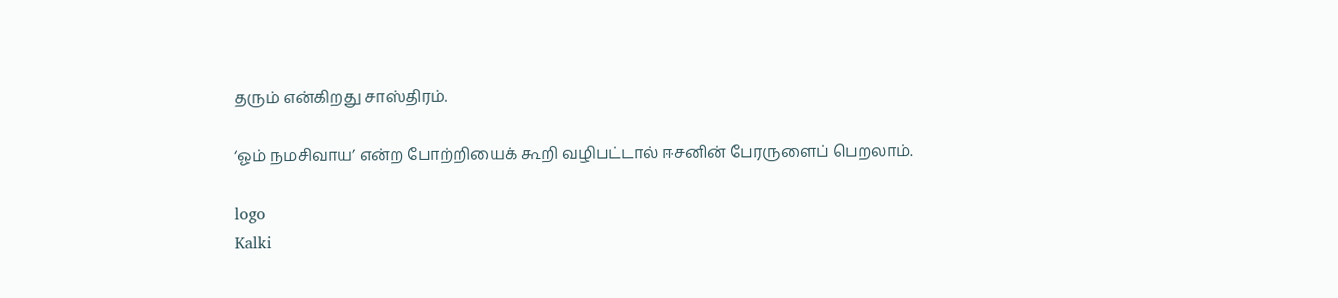தரும் என்கிறது சாஸ்திரம்.

‘ஓம் நமசிவாய’ என்ற போற்றியைக் கூறி வழிபட்டால் ஈசனின் பேரருளைப் பெறலாம்.

logo
Kalki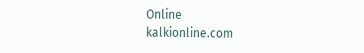Online
kalkionline.com